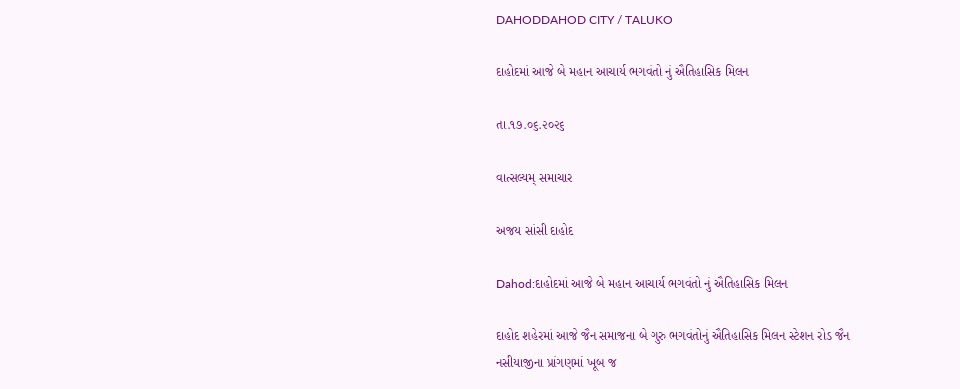DAHODDAHOD CITY / TALUKO

દાહોદમાં આજે બે મહાન આચાર્ય ભગવંતો નું ઐતિહાસિક મિલન

તા.૧૭.૦૬.૨૦૨૬

વાત્સલ્યમ્ સમાચાર

અજય સાંસી દાહોદ

Dahod:દાહોદમાં આજે બે મહાન આચાર્ય ભગવંતો નું ઐતિહાસિક મિલન

દાહોદ શહેરમાં આજે જૈન સમાજના બે ગુરુ ભગવંતોનું ઐતિહાસિક મિલન સ્ટેશન રોડ જૈન નસીયાજીના પ્રાંગણમાં ખૂબ જ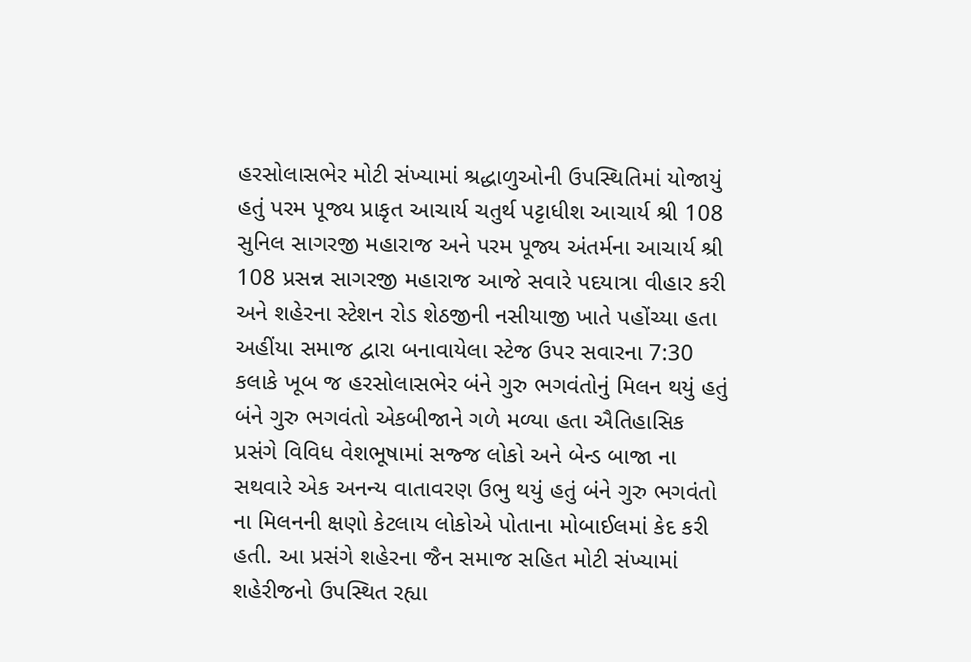હરસોલાસભેર મોટી સંખ્યામાં શ્રદ્ધાળુઓની ઉપસ્થિતિમાં યોજાયું હતું પરમ પૂજ્ય પ્રાકૃત આચાર્ય ચતુર્થ પટ્ટાધીશ આચાર્ય શ્રી 108 સુનિલ સાગરજી મહારાજ અને પરમ પૂજ્ય અંતર્મના આચાર્ય શ્રી 108 પ્રસન્ન સાગરજી મહારાજ આજે સવારે પદયાત્રા વીહાર કરી અને શહેરના સ્ટેશન રોડ શેઠજીની નસીયાજી ખાતે પહોંચ્યા હતા અહીંયા સમાજ દ્વારા બનાવાયેલા સ્ટેજ ઉપર સવારના 7:30 કલાકે ખૂબ જ હરસોલાસભેર બંને ગુરુ ભગવંતોનું મિલન થયું હતું બંને ગુરુ ભગવંતો એકબીજાને ગળે મળ્યા હતા ઐતિહાસિક પ્રસંગે વિવિધ વેશભૂષામાં સજ્જ લોકો અને બેન્ડ બાજા ના સથવારે એક અનન્ય વાતાવરણ ઉભુ થયું હતું બંને ગુરુ ભગવંતો ના મિલનની ક્ષણો કેટલાય લોકોએ પોતાના મોબાઈલમાં કેદ કરી હતી. આ પ્રસંગે શહેરના જૈન સમાજ સહિત મોટી સંખ્યામાં શહેરીજનો ઉપસ્થિત રહ્યા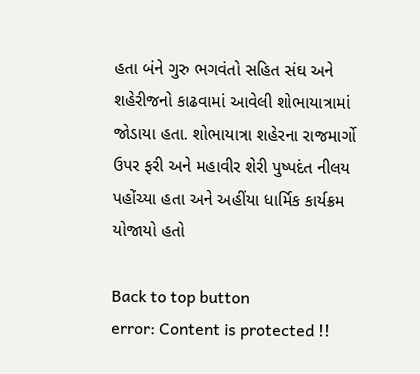હતા બંને ગુરુ ભગવંતો સહિત સંઘ અને શહેરીજનો કાઢવામાં આવેલી શોભાયાત્રામાં જોડાયા હતા. શોભાયાત્રા શહેરના રાજમાર્ગો ઉપર ફરી અને મહાવીર શેરી પુષ્પદંત નીલય પહોંચ્યા હતા અને અહીંયા ધાર્મિક કાર્યક્રમ યોજાયો હતો

Back to top button
error: Content is protected !!